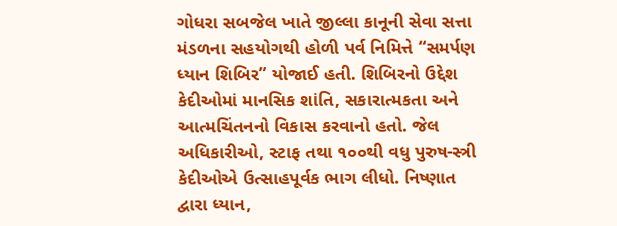ગોધરા સબજેલ ખાતે જીલ્લા કાનૂની સેવા સત્તા મંડળના સહયોગથી હોળી પર્વ નિમિત્તે “સમર્પણ ધ્યાન શિબિર” યોજાઈ હતી. શિબિરનો ઉદ્દેશ કેદીઓમાં માનસિક શાંતિ, સકારાત્મકતા અને આત્મચિંતનનો વિકાસ કરવાનો હતો. જેલ અધિકારીઓ, સ્ટાફ તથા ૧૦૦થી વધુ પુરુષ-સ્ત્રી કેદીઓએ ઉત્સાહપૂર્વક ભાગ લીધો. નિષ્ણાત દ્વારા ધ્યાન,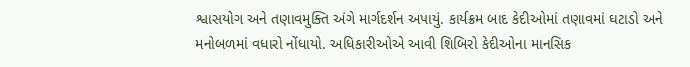શ્વાસયોગ અને તણાવમુક્તિ અંગે માર્ગદર્શન અપાયું. કાર્યક્રમ બાદ કેદીઓમાં તણાવમાં ઘટાડો અને મનોબળમાં વધારો નોંધાયો. અધિકારીઓએ આવી શિબિરો કેદીઓના માનસિક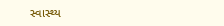સ્વાસ્થ્ય